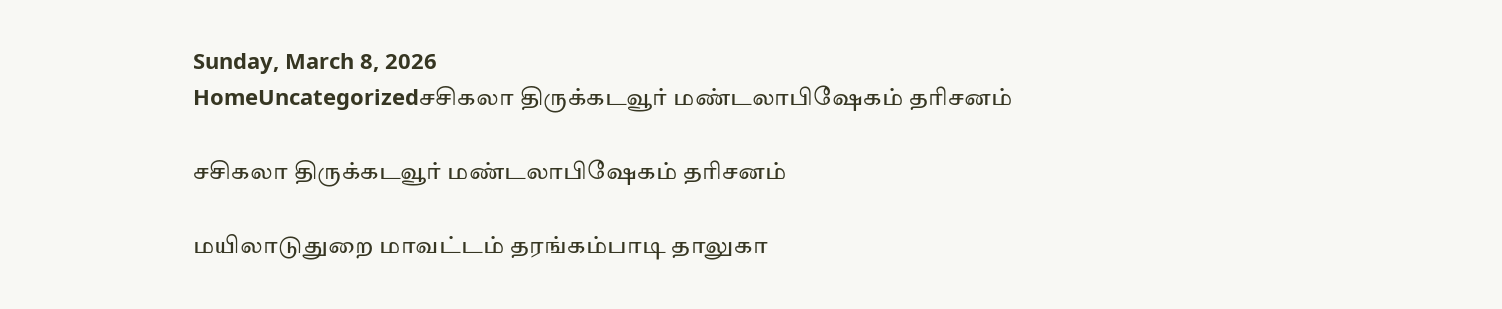Sunday, March 8, 2026
HomeUncategorizedசசிகலா திருக்கடவூர் மண்டலாபிஷேகம் தரிசனம்

சசிகலா திருக்கடவூர் மண்டலாபிஷேகம் தரிசனம்

மயிலாடுதுறை மாவட்டம் தரங்கம்பாடி தாலுகா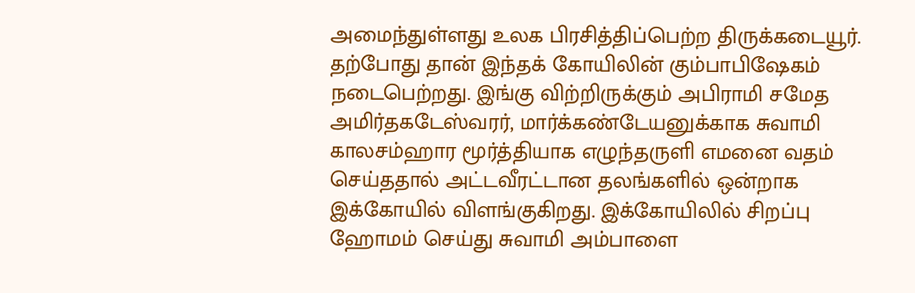அமைந்துள்ளது உலக பிரசித்திப்பெற்ற திருக்கடையூர். தற்போது தான் இந்தக் கோயிலின் கும்பாபிஷேகம் நடைபெற்றது. இங்கு விற்றிருக்கும் அபிராமி சமேத அமிர்தகடேஸ்வரர், மார்க்கண்டேயனுக்காக சுவாமி காலசம்ஹார மூர்த்தியாக எழுந்தருளி எமனை வதம் செய்ததால் அட்டவீரட்டான தலங்களில் ஒன்றாக இக்கோயில் விளங்குகிறது. இக்கோயிலில் சிறப்பு ஹோமம் செய்து சுவாமி அம்பாளை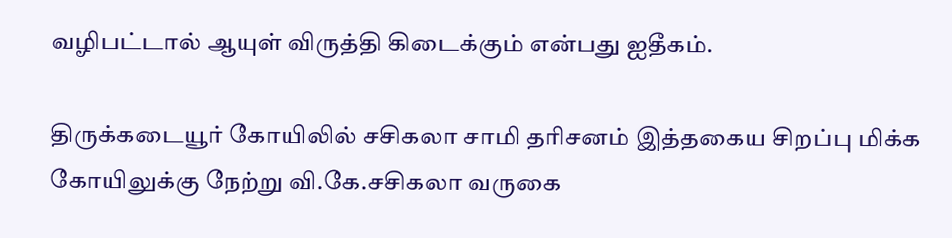வழிபட்டால் ஆயுள் விருத்தி கிடைக்கும் என்பது ஐதீகம்.

திருக்கடையூர் கோயிலில் சசிகலா சாமி தரிசனம் இத்தகைய சிறப்பு மிக்க கோயிலுக்கு நேற்று வி.கே.சசிகலா வருகை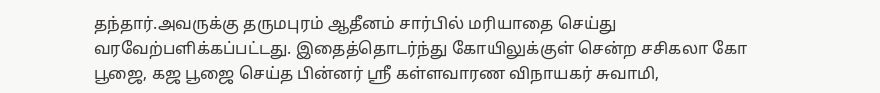தந்தார்.அவருக்கு தருமபுரம் ஆதீனம் சார்பில் மரியாதை செய்து வரவேற்பளிக்கப்பட்டது. இதைத்தொடர்ந்து கோயிலுக்குள் சென்ற சசிகலா கோ பூஜை, கஜ பூஜை செய்த பின்னர் ஸ்ரீ கள்ளவாரண விநாயகர் சுவாமி,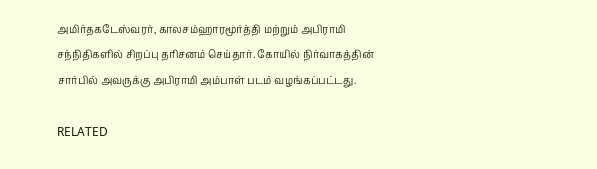அமிர்தகடேஸ்வரர், காலசம்ஹாரமூர்த்தி மற்றும் அபிராமி சந்நிதிகளில் சிறப்பு தரிசனம் செய்தார். கோயில் நிர்வாகத்தின் சார்பில் அவருக்கு அபிராமி அம்பாள் படம் வழங்கப்பட்டது.

RELATED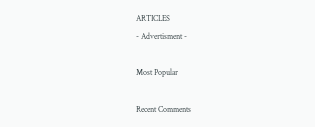ARTICLES
- Advertisment -

Most Popular

Recent Comments